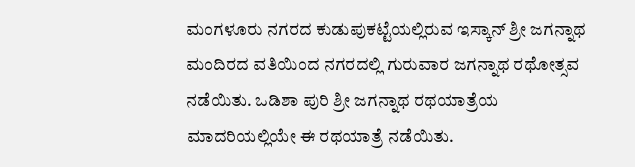ಮಂಗಳೂರು ನಗರದ ಕುಡುಪುಕಟ್ಟೆಯಲ್ಲಿರುವ ಇಸ್ಕಾನ್‌ ಶ್ರೀ ಜಗನ್ನಾಥ ಮಂದಿರದ ವತಿಯಿಂದ ನಗರದಲ್ಲಿ ಗುರುವಾರ ಜಗನ್ನಾಥ ರಥೋತ್ಸವ ನಡೆಯಿತು. ಒಡಿಶಾ ಪುರಿ ಶ್ರೀ ಜಗನ್ನಾಥ ರಥಯಾತ್ರೆಯ ಮಾದರಿಯಲ್ಲಿಯೇ ಈ ರಥಯಾತ್ರೆ ನಡೆಯಿತು.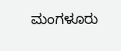ಮಂಗಳೂರು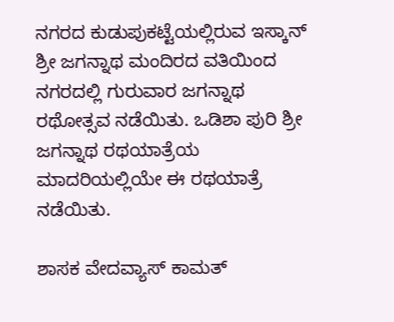ನಗರದ ಕುಡುಪುಕಟ್ಟೆಯಲ್ಲಿರುವ ಇಸ್ಕಾನ್‌ ಶ್ರೀ ಜಗನ್ನಾಥ ಮಂದಿರದ ವತಿಯಿಂದ ನಗರದಲ್ಲಿ ಗುರುವಾರ ಜಗನ್ನಾಥ ರಥೋತ್ಸವ ನಡೆಯಿತು. ಒಡಿಶಾ ಪುರಿ ಶ್ರೀ ಜಗನ್ನಾಥ ರಥಯಾತ್ರೆಯ ಮಾದರಿಯಲ್ಲಿಯೇ ಈ ರಥಯಾತ್ರೆ ನಡೆಯಿತು.

ಶಾಸಕ ವೇದವ್ಯಾಸ್‌ ಕಾಮತ್‌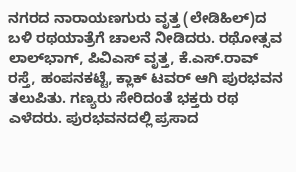ನಗರದ ನಾರಾಯಣಗುರು ವೃತ್ತ (ಲೇಡಿಹಿಲ್‌)ದ ಬಳಿ ರಥಯಾತ್ರೆಗೆ ಚಾಲನೆ ನೀಡಿದರು. ರಥೋತ್ಸವ ಲಾಲ್‌ಭಾಗ್‌, ಪಿವಿಎಸ್‌ ವೃತ್ತ, ಕೆ.ಎಸ್‌.ರಾವ್‌ ರಸ್ತೆ, ಹಂಪನಕಟ್ಟೆ, ಕ್ಲಾಕ್‌ ಟವರ್‌ ಆಗಿ ಪುರಭವನ ತಲುಪಿತು. ಗಣ್ಯರು ಸೇರಿದಂತೆ ಭಕ್ತರು ರಥ ಎಳೆದರು. ಪುರಭವನದಲ್ಲಿ ಪ್ರಸಾದ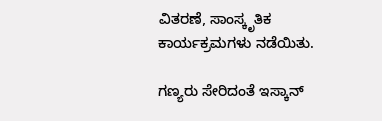ವಿತರಣೆ, ಸಾಂಸ್ಕೃತಿಕ ಕಾರ್ಯಕ್ರಮಗಳು ನಡೆಯಿತು.

ಗಣ್ಯರು ಸೇರಿದಂತೆ ಇಸ್ಕಾನ್‌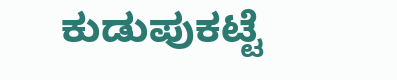ಕುಡುಪುಕಟ್ಟೆ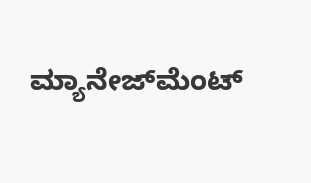ಮ್ಯಾನೇಜ್‌ಮೆಂಟ್‌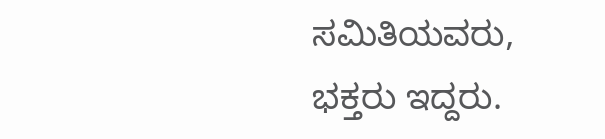ಸಮಿತಿಯವರು, ಭಕ್ತರು ಇದ್ದರು.